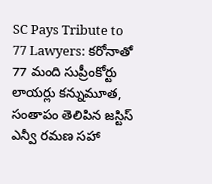SC Pays Tribute to 77 Lawyers: కరోనాతో 77 మంది సుప్రీంకోర్టు లాయర్లు కన్నుమూత, సంతాపం తెలిపిన జస్టిస్‌ ఎన్వీ రమణ సహా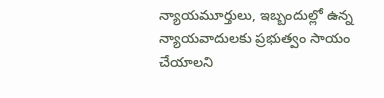న్యాయమూర్తులు, ఇబ్బందుల్లో ఉన్న న్యాయ‌వాదుల‌కు ప్ర‌భుత్వం సాయం చేయాల‌ని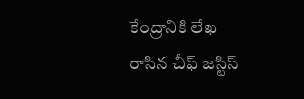కేంద్రానికి లేఖ రాసిన చీఫ్ జ‌స్టిస్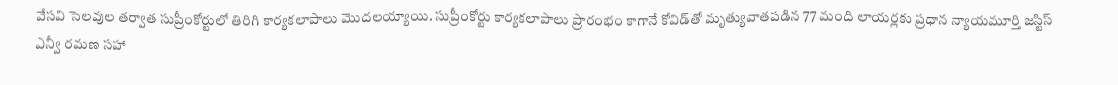వేస‌వి సెల‌వుల త‌ర్వాత సుప్రీంకోర్టులో తిరిగి కార్య‌క‌లాపాలు మొద‌ల‌య్యాయి. సుప్రీంకోర్టు కార్యకలాపాలు ప్రారంభం కాగానే కోవిడ్‌తో మృత్యువాతపడిన 77 మంది లాయర్లకు ప్రధాన న్యాయమూర్తి జస్టిస్‌ ఎన్వీ రమణ సహా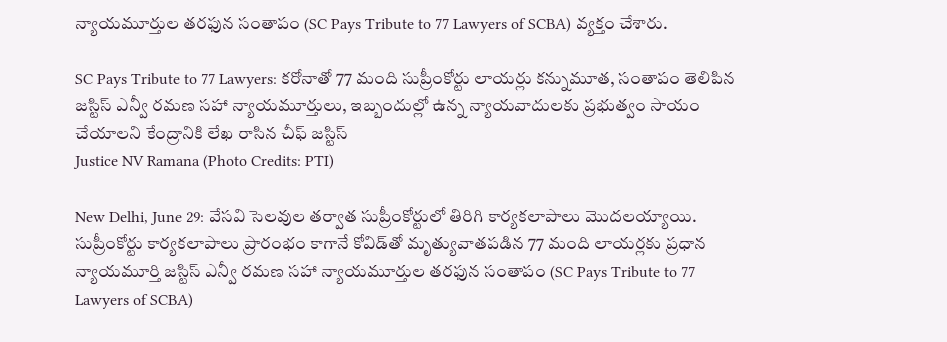న్యాయమూర్తుల తరఫున సంతాపం (SC Pays Tribute to 77 Lawyers of SCBA) వ్యక్తం చేశారు.

SC Pays Tribute to 77 Lawyers: కరోనాతో 77 మంది సుప్రీంకోర్టు లాయర్లు కన్నుమూత, సంతాపం తెలిపిన జస్టిస్‌ ఎన్వీ రమణ సహా న్యాయమూర్తులు, ఇబ్బందుల్లో ఉన్న న్యాయ‌వాదుల‌కు ప్ర‌భుత్వం సాయం చేయాల‌ని కేంద్రానికి లేఖ రాసిన చీఫ్ జ‌స్టిస్
Justice NV Ramana (Photo Credits: PTI)

New Delhi, June 29: వేస‌వి సెల‌వుల త‌ర్వాత సుప్రీంకోర్టులో తిరిగి కార్య‌క‌లాపాలు మొద‌ల‌య్యాయి. సుప్రీంకోర్టు కార్యకలాపాలు ప్రారంభం కాగానే కోవిడ్‌తో మృత్యువాతపడిన 77 మంది లాయర్లకు ప్రధాన న్యాయమూర్తి జస్టిస్‌ ఎన్వీ రమణ సహా న్యాయమూర్తుల తరఫున సంతాపం (SC Pays Tribute to 77 Lawyers of SCBA)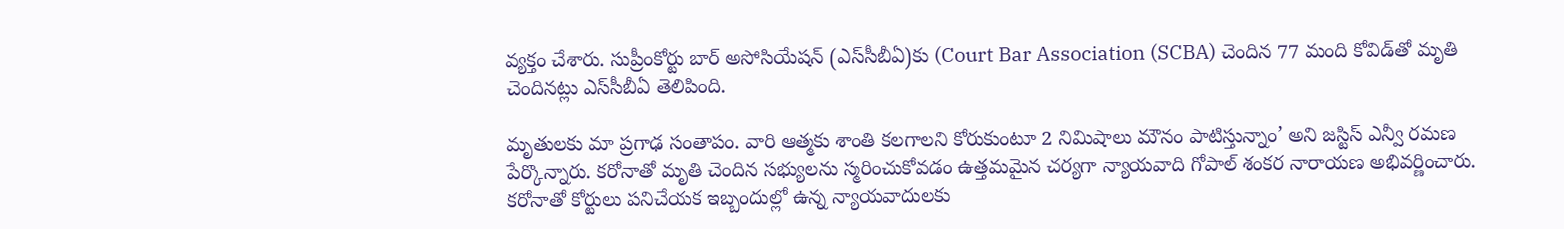వ్యక్తం చేశారు. సుప్రీంకోర్టు బార్‌ అసోసియేషన్‌ (ఎస్‌సీబీఏ)కు (Court Bar Association (SCBA) చెందిన 77 మంది కోవిడ్‌తో మృతి చెందినట్లు ఎస్‌సీబీఏ తెలిపింది.

మృతులకు మా ప్రగాఢ సంతాపం. వారి ఆత్మకు శాంతి కలగాలని కోరుకుంటూ 2 నిమిషాలు మౌనం పాటిస్తున్నాం’ అని జస్టిస్‌ ఎన్వీ రమణ పేర్కొన్నారు. కరోనాతో మృతి చెందిన సభ్యులను స్మరించుకోవడం ఉత్తమమైన చర్యగా న్యాయవాది గోపాల్‌ శంకర నారాయణ అభివర్ణించారు. క‌రోనాతో కోర్టులు ప‌నిచేయ‌క ఇబ్బందుల్లో ఉన్న న్యాయ‌వాదుల‌కు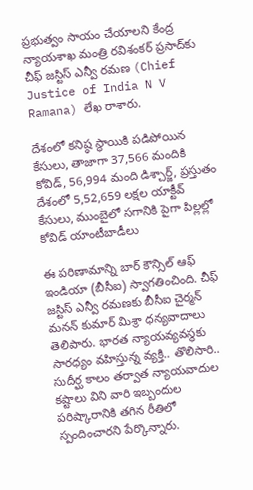ప్ర‌భుత్వం సాయం చేయాల‌ని కేంద్ర న్యాయ‌శాఖ మంత్రి ర‌విశంక‌ర్ ప్ర‌సాద్‌కు చీఫ్ జ‌స్టిస్ ఎన్వీ ర‌మ‌ణ (Chief Justice of India N V Ramana) లేఖ రాశారు.

దేశంలో కనిష్ఠ స్థాయికి పడిపోయిన కేసులు, తాజాగా 37,566 మందికి కోవిడ్, 56,994 మంది డిశ్చార్జ్, ప్రస్తుతం దేశంలో 5,52,659 లక్షల యాక్టీవ్‌ కేసులు, ముంబైలో సగానికి పైగా పిల్లల్లో కోవిడ్‌ యాంటీబాడీలు

ఈ ప‌రిణామాన్ని బార్ కౌన్సిల్ ఆఫ్ ఇండియా (బీసీఐ) స్వాగ‌తించింది. చీఫ్ జ‌స్టిస్ ఎన్వీ ర‌మ‌ణ‌కు బీసీఐ చైర్మ‌న్ మ‌న‌న్ కుమార్ మిశ్రా ధ‌న్య‌వాదాలు తెలిపారు. భార‌త న్యాయ‌వ్య‌వ‌స్థ‌కు సార‌ధ్యం వ‌హిస్తున్న వ్య‌క్తి.. తొలిసారి.. సుదీర్ఘ కాలం త‌ర్వాత న్యాయ‌వాదుల క‌ష్టాలు విని వారి ఇబ్బందుల ప‌రిష్కారానికి త‌గిన రీతిలో స్పందించార‌ని పేర్కొన్నారు.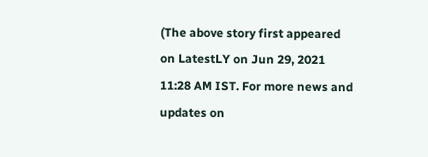(The above story first appeared on LatestLY on Jun 29, 2021 11:28 AM IST. For more news and updates on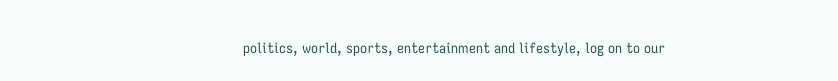politics, world, sports, entertainment and lifestyle, log on to our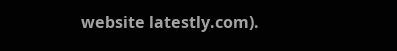website latestly.com).